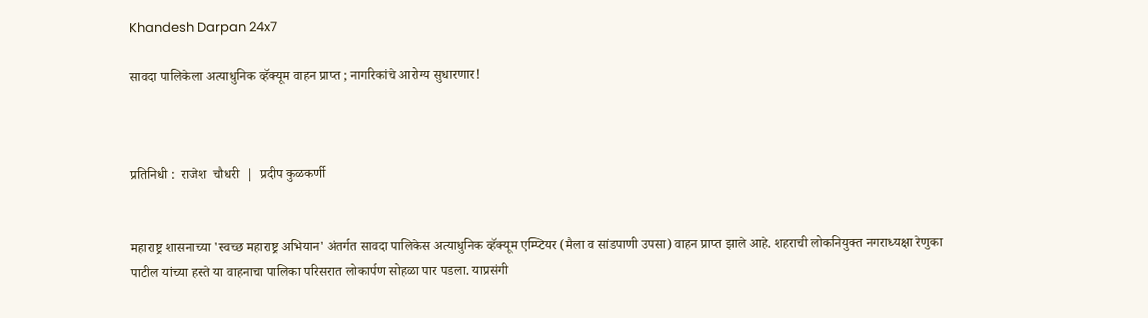Khandesh Darpan 24x7

सावदा पालिकेला अत्याधुनिक व्हॅक्यूम वाहन प्राप्त ; नागरिकांचे आरोग्य सुधारणार!



प्रतिनिधी :  राजेश  चौधरी  |  प्रदीप कुळकर्णी


महाराष्ट्र शासनाच्या 'स्वच्छ महाराष्ट्र अभियान' अंतर्गत सावदा पालिकेस अत्याधुनिक व्हॅक्यूम एम्प्टियर (मैला व सांडपाणी उपसा) वाहन प्राप्त झाले आहे. शहराची लोकनियुक्त नगराध्यक्षा रेणुका पाटील यांच्या हस्ते या वाहनाचा पालिका परिसरात लोकार्पण सोहळा पार पडला. याप्रसंगी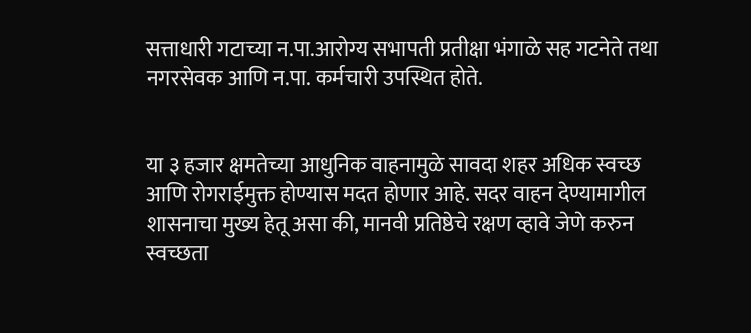सत्ताधारी गटाच्या न.पा.आरोग्य सभापती प्रतीक्षा भंगाळे सह गटनेते तथा नगरसेवक आणि न.पा. कर्मचारी उपस्थित होते.


या ३ हजार क्षमतेच्या आधुनिक वाहनामुळे सावदा शहर अधिक स्वच्छ आणि रोगराईमुक्त होण्यास मदत होणार आहे. सदर वाहन देण्यामागील शासनाचा मुख्य हेतू असा की, मानवी प्रतिष्ठेचे रक्षण व्हावे जेणे करुन स्वच्छता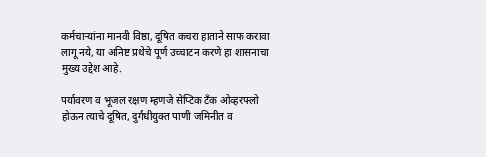कर्मचाऱ्यांना मानवी विष्ठा, दूषित कचरा हाताने साफ करावा लागू नये, या अनिष्ट प्रथेचे पूर्ण उच्चाटन करणे हा शासनाचा मुख्य उद्देश आहे.

पर्यावरण व भूजल रक्षण म्हणजे सेप्टिक टँक ओव्हरफ्लो होऊन त्याचे दूषित, दुर्गंधीयुक्त पाणी जमिनीत व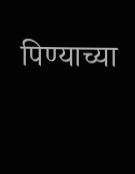पिण्याच्या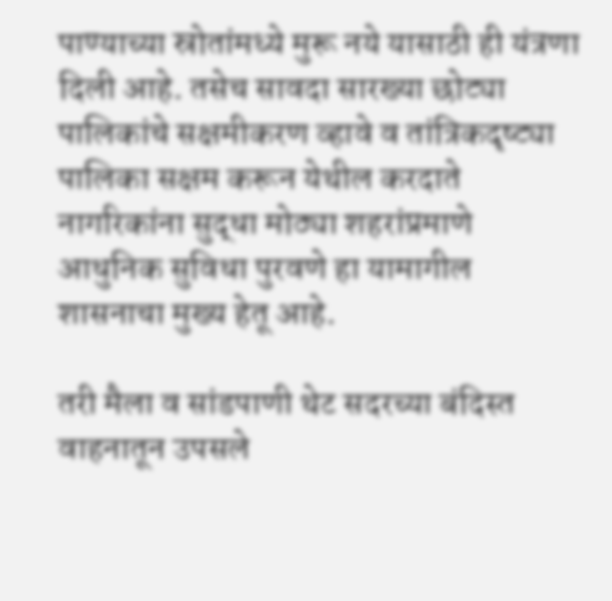पाण्याच्या स्रोतांमध्ये मुरू नये यासाठी ही यंत्रणा दिली आहे. तसेच सावदा सारख्या छोट्या पालिकांचे सक्षमीकरण व्हावे व तांत्रिकदृष्ट्या पालिका सक्षम करून येथील करदाते नागरिकांना सुद्धा मोठ्या शहरांप्रमाणे आधुनिक सुविधा पुरवणे हा यामागील शासनाचा मुख्य हेतू आहे.

तरी मैला व सांडपाणी थेट सदरच्या बंदिस्त वाहनातून उपसले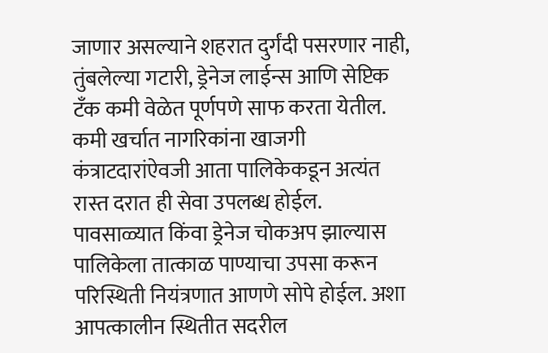जाणार असल्याने शहरात दुर्गंदी पसरणार नाही, तुंबलेल्या गटारी, ड्रेनेज लाईन्स आणि सेप्टिक टँक कमी वेळेत पूर्णपणे साफ करता येतील. कमी खर्चात नागरिकांना खाजगी कंत्राटदारांऐवजी आता पालिकेकडून अत्यंत रास्त दरात ही सेवा उपलब्ध होईल. पावसाळ्यात किंवा ड्रेनेज चोकअप झाल्यास पालिकेला तात्काळ पाण्याचा उपसा करून परिस्थिती नियंत्रणात आणणे सोपे होईल. अशा आपत्कालीन स्थितीत सदरील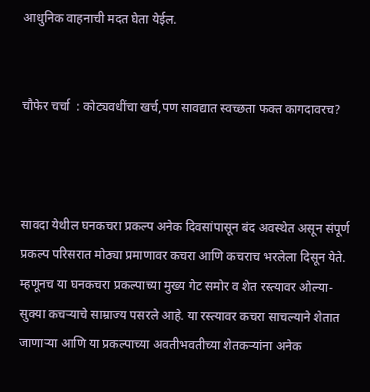आधुनिक वाहनाची मदत घेता येईल.


चौफेर चर्चा  : कोट्यवधींचा खर्च,पण सावद्यात स्वच्छता फक्त कागदावरच?



सावदा येथील घनकचरा प्रकल्प अनेक दिवसांपासून बंद अवस्थेत असून संपूर्ण प्रकल्प परिसरात मोठ्या प्रमाणावर कचरा आणि कचराच भरलेला दिसून येते. म्हणूनच या घनकचरा प्रकल्पाच्या मुख्य गेट समोर व शेत रस्त्यावर ओल्या-सुक्या कचऱ्याचे साम्राज्य पसरले आहे. या रस्त्यावर कचरा साचल्याने शेतात जाणाऱ्या आणि या प्रकल्पाच्या अवतीभवतीच्या शेतकऱ्यांना अनेक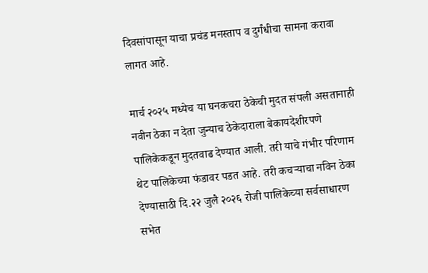दिवसांपासून याचा प्रचंड मनस्ताप व दुर्गंधीचा सामना करावा लागत आहे.

मार्च २०२५ मध्येच या घनकचरा ठेकेची मुदत संपली असतानाही नवीन ठेका न देता जुन्याच ठेकेदाराला बेकायदेशीरपणे पालिकेकडून मुदतवाढ देण्यात आली. तरी याचे गंभीर परिणाम थेट पालिकेच्या फंडावर पडत आहे. तरी कचऱ्याचा नविन ठेका देण्यासाठी दि.२२ जुलै २०२६ रोजी पालिकेच्या सर्वसाधारण सभेत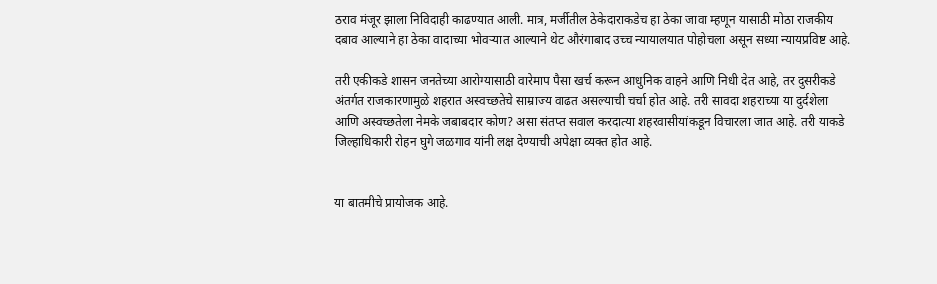ठराव मंजूर झाला निविदाही काढण्यात आली. मात्र, मर्जीतील ठेकेदाराकडेच हा ठेका जावा म्हणून यासाठी मोठा राजकीय दबाव आल्याने हा ठेका वादाच्या भोवऱ्यात आल्याने थेट औरंगाबाद उच्च न्यायालयात पोहोचला असून सध्या न्यायप्रविष्ट आहे.

तरी एकीकडे शासन जनतेच्या आरोग्यासाठी वारेमाप पैसा खर्च करून आधुनिक वाहने आणि निधी देत आहे, तर दुसरीकडे अंतर्गत राजकारणामुळे शहरात अस्वच्छतेचे साम्राज्य वाढत असल्याची चर्चा होत आहे. तरी सावदा शहराच्या या दुर्दशेला आणि अस्वच्छतेला नेमके जबाबदार कोण? असा संतप्त सवाल करदात्या शहरवासीयांकडून विचारला जात आहे. तरी याकडे जिल्हाधिकारी रोहन घुगे जळगाव यांनी लक्ष देण्याची अपेक्षा व्यक्त होत आहे.


या बातमीचे प्रायोजक आहे.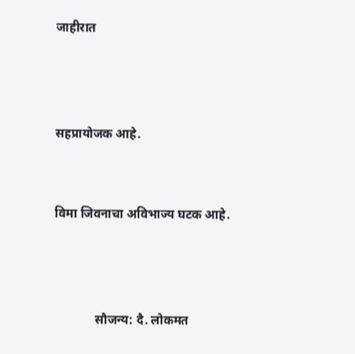जाहीरात



सहप्रायोजक आहे.


विमा जिवनाचा अविभाज्य घटक आहे.



             सौजन्य: दै. लोकमत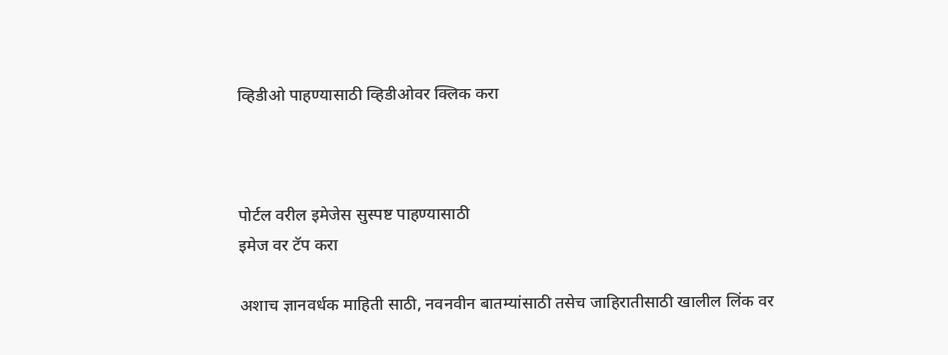व्हिडीओ पाहण्यासाठी व्हिडीओवर क्लिक करा



पोर्टल वरील इमेजेस सुस्पष्ट पाहण्यासाठी
इमेज वर टॅप करा

अशाच ज्ञानवर्धक माहिती साठी, नवनवीन बातम्यांसाठी तसेच जाहिरातीसाठी खालील लिंक वर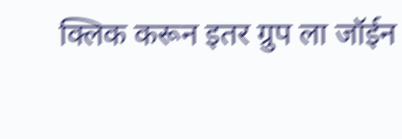क्लिक करून इतर ग्रुप ला जॉईन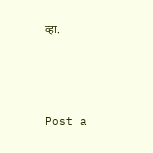व्हा.






Post a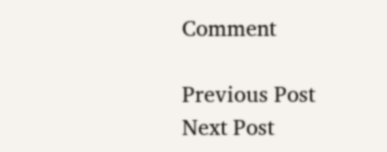Comment

Previous Post Next Post